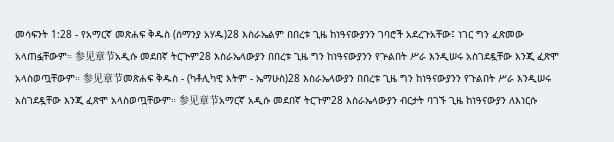መሳፍንት 1:28 - የአማርኛ መጽሐፍ ቅዱስ (ሰማንያ አሃዱ)28 እስራኤልም በበረቱ ጊዜ ከነዓናውያንን ገባሮች አደረጉአቸው፤ ነገር ግን ፈጽመው አላጠፏቸውም። 参见章节አዲሱ መደበኛ ትርጒም28 እስራኤላውያን በበረቱ ጊዜ ግን ከነዓናውያንን የጕልበት ሥራ እንዲሠሩ አስገደዷቸው እንጂ ፈጽሞ አላስወጧቸውም። 参见章节መጽሐፍ ቅዱስ - (ካቶሊካዊ እትም - ኤማሁስ)28 እስራኤላውያን በበረቱ ጊዜ ግን ከነዓናውያንን የጉልበት ሥራ እንዲሠሩ አስገደዷቸው እንጂ ፈጽሞ አላስወጧቸውም። 参见章节አማርኛ አዲሱ መደበኛ ትርጉም28 እስራኤላውያን ብርታት ባገኙ ጊዜ ከነዓናውያን ለእነርሱ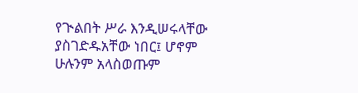የጒልበት ሥራ እንዲሠሩላቸው ያስገድዱአቸው ነበር፤ ሆኖም ሁሉንም አላስወጡም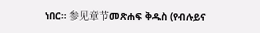ነበር። 参见章节መጽሐፍ ቅዱስ (የብሉይና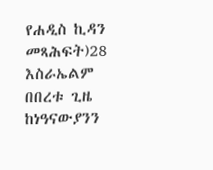የሐዲስ ኪዳን መጻሕፍት)28 እስራኤልም በበረቱ ጊዜ ከነዓናውያንን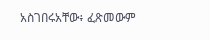አስገበሩአቸው፥ ፈጽመውም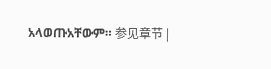አላወጡአቸውም። 参见章节 |